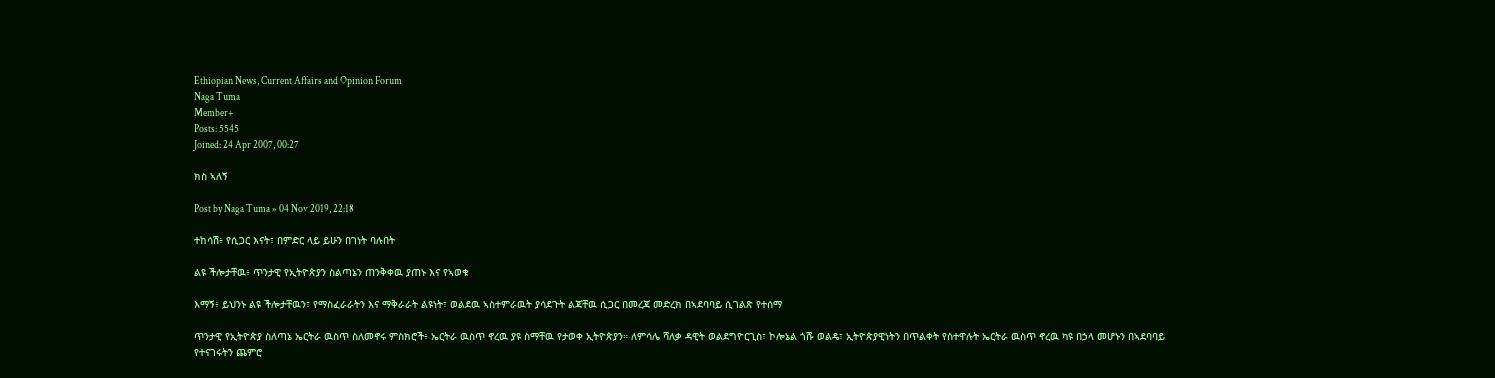Ethiopian News, Current Affairs and Opinion Forum
Naga Tuma
Member+
Posts: 5545
Joined: 24 Apr 2007, 00:27

ክስ ኣለኝ

Post by Naga Tuma » 04 Nov 2019, 22:18

ተከሳሽ፥ የሲጋር እናት፣ በምድር ላይ ይሁን በገነት ባሉበት

ልዩ ችሎታቸዉ፥ ጥንታዊ የኢትዮጵያን ስልጣኔን ጠንቅቀዉ ያጠኑ እና የኣወቁ

እማኝ፥ ይህንኑ ልዩ ችሎታቸዉን፣ የማስፈራራትን እና ማቅራራት ልዩነት፣ ወልደዉ ኣስተምራዉት ያሳደጉት ልጃቸዉ ሲጋር በመረጃ መድረክ በኣደባባይ ሲገልጽ የተሰማ

ጥንታዊ የኢትዮጵያ ስለጣኔ ኤርትራ ዉስጥ ስለመኖሩ ምስክሮች፥ ኤርትራ ዉስጥ ኖረዉ ያዩ ስማቸዉ የታወቀ ኢትዮጵያን። ለምሳሌ ሻለቃ ዳዊት ወልደግዮርጊስ፣ ኮሎኔል ጎሹ ወልዴ፣ ኢትዮጵያዊነትን በጥልቀት የስተዋሉት ኤርትራ ዉስጥ ኖረዉ ካዩ በኃላ መሆኑን በኣደባባይ የተናገሩትን ጨምሮ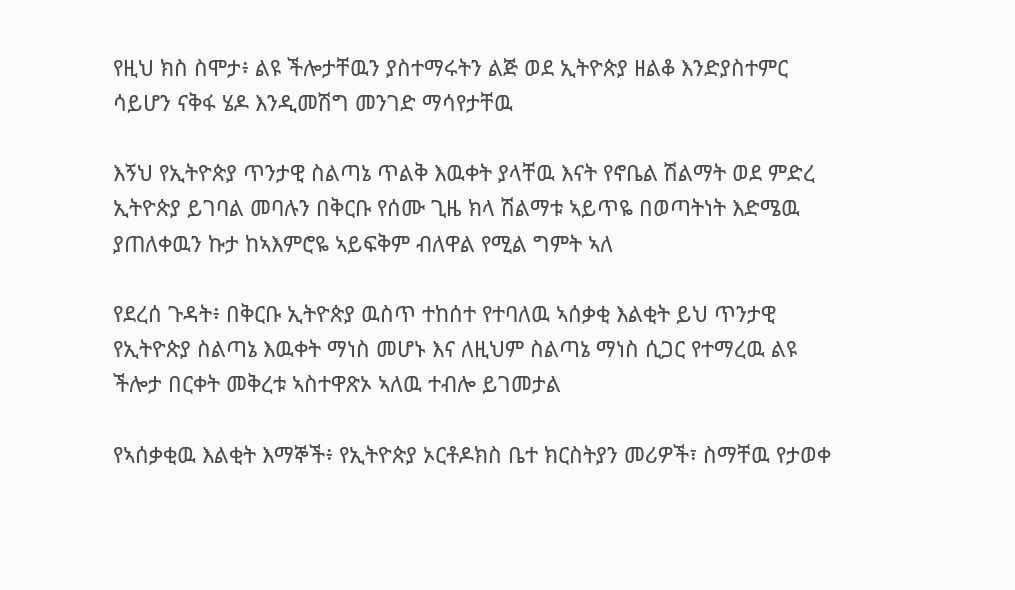የዚህ ክስ ስሞታ፥ ልዩ ችሎታቸዉን ያስተማሩትን ልጅ ወደ ኢትዮጵያ ዘልቆ እንድያስተምር ሳይሆን ናቅፋ ሄዶ እንዲመሽግ መንገድ ማሳየታቸዉ

እኝህ የኢትዮጵያ ጥንታዊ ስልጣኔ ጥልቅ እዉቀት ያላቸዉ እናት የኖቤል ሽልማት ወደ ምድረ ኢትዮጵያ ይገባል መባሉን በቅርቡ የሰሙ ጊዜ ክላ ሽልማቱ ኣይጥዬ በወጣትነት እድሜዉ ያጠለቀዉን ኩታ ከኣእምሮዬ ኣይፍቅም ብለዋል የሚል ግምት ኣለ

የደረሰ ጉዳት፥ በቅርቡ ኢትዮጵያ ዉስጥ ተከሰተ የተባለዉ ኣሰቃቂ እልቂት ይህ ጥንታዊ የኢትዮጵያ ስልጣኔ እዉቀት ማነስ መሆኑ እና ለዚህም ስልጣኔ ማነስ ሲጋር የተማረዉ ልዩ ችሎታ በርቀት መቅረቱ ኣስተዋጽኦ ኣለዉ ተብሎ ይገመታል

የኣሰቃቂዉ እልቂት እማኞች፥ የኢትዮጵያ ኦርቶዶክስ ቤተ ክርስትያን መሪዎች፣ ስማቸዉ የታወቀ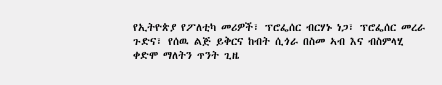የኢትዮጵያ የፖለቲካ መሪዎች፣ ፕሮፌሰር ብርሃኑ ነጋ፣ ፕሮፌሰር መረራ ጉድና፣ የሰዉ ልጅ ይቅርና ከብት ሲጎራ በስመ ኣብ እና ብስምላሂ ቀድሞ ማለትን ጥንት ጊዜ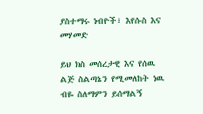ያስተማሩ ነብዮች፣ እየሱስ እና መሃመድ

ይህ ክስ መሰረታዊ እና የሰዉ ልጅ ስልጣኔን የሚመለከት ነዉ ብዬ ስለማምን ይሰማልኝ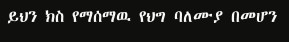ይህን ክስ የማሰማዉ የህግ ባለሙያ በመሆን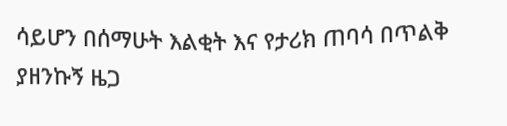ሳይሆን በሰማሁት እልቂት እና የታሪክ ጠባሳ በጥልቅ ያዘንኩኝ ዜጋ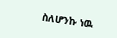ስለሆንኩ ነዉ